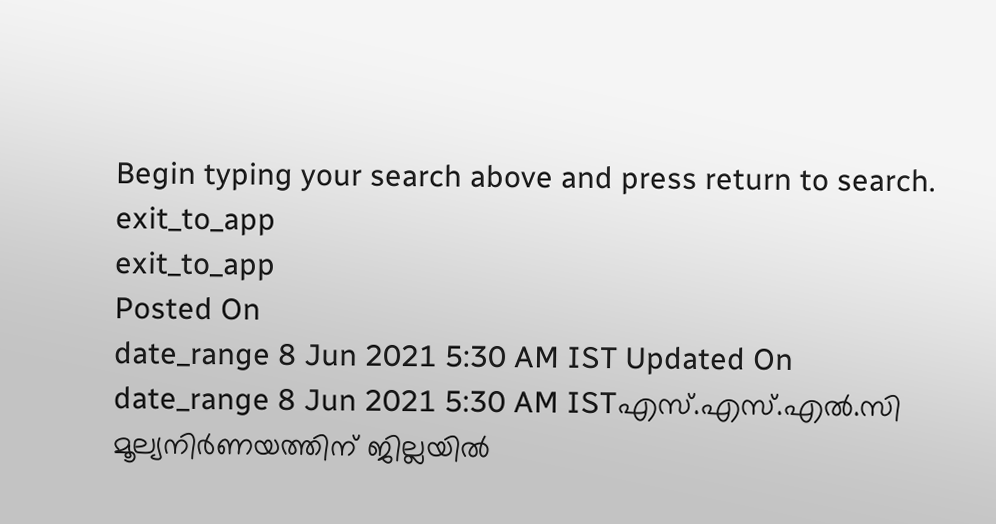Begin typing your search above and press return to search.
exit_to_app
exit_to_app
Posted On
date_range 8 Jun 2021 5:30 AM IST Updated On
date_range 8 Jun 2021 5:30 AM ISTഎസ്.എസ്.എൽ.സി മൂല്യനിർണയത്തിന് ജില്ലയിൽ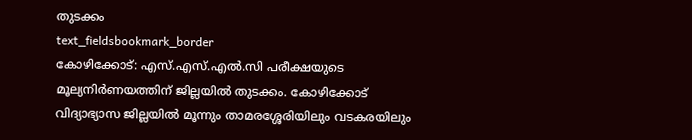തുടക്കം
text_fieldsbookmark_border
കോഴിക്കോട്: എസ്.എസ്.എൽ.സി പരീക്ഷയുടെ മൂല്യനിർണയത്തിന് ജില്ലയിൽ തുടക്കം. കോഴിക്കോട് വിദ്യാഭ്യാസ ജില്ലയിൽ മൂന്നും താമരശ്ശേരിയിലും വടകരയിലും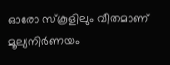ഓരോ സ്കൂളിലും വീതമാണ് മൂല്യനിർണയം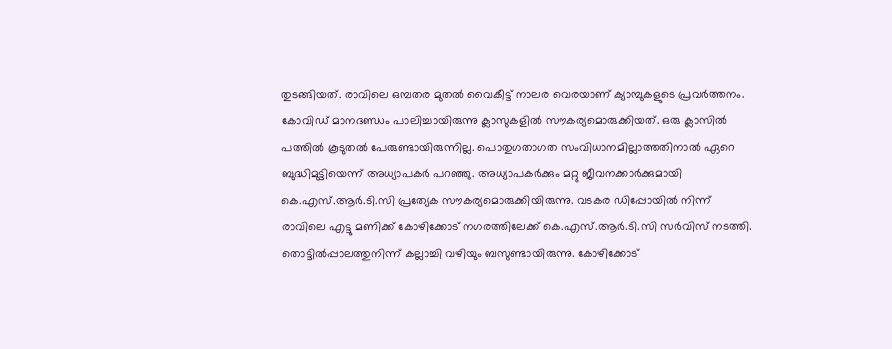തുടങ്ങിയത്. രാവിലെ ഒമ്പതര മുതൽ വൈകീട്ട് നാലര വെരയാണ് ക്യാമ്പുകളുടെ പ്രവർത്തനം. കോവിഡ് മാനദണ്ഡം പാലിച്ചായിരുന്നു ക്ലാസുകളിൽ സൗകര്യമൊരുക്കിയത്. ഒരു ക്ലാസിൽ പത്തിൽ കൂടുതൽ പേരുണ്ടായിരുന്നില്ല. പൊതുഗതാഗത സംവിധാനമില്ലാത്തതിനാൽ ഏറെ ബുദ്ധിമുട്ടിയെന്ന് അധ്യാപകർ പറഞ്ഞു. അധ്യാപകർക്കും മറ്റു ജീവനക്കാർക്കുമായി കെ.എസ്.ആർ.ടി.സി പ്രത്യേക സൗകര്യമൊരുക്കിയിരുന്നു. വടകര ഡിപ്പോയിൽ നിന്ന് രാവിലെ എട്ടു മണിക്ക് കോഴിക്കോട് നഗരത്തിലേക്ക് കെ.എസ്.ആർ.ടി.സി സർവിസ് നടത്തി. തൊട്ടിൽപ്പാലത്തുനിന്ന് കല്ലാച്ചി വഴിയും ബസുണ്ടായിരുന്നു. കോഴിക്കോട്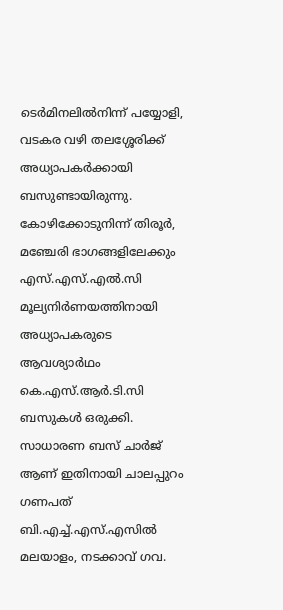ടെർമിനലിൽനിന്ന് പയ്യോളി, വടകര വഴി തലശ്ശേരിക്ക് അധ്യാപകർക്കായി ബസുണ്ടായിരുന്നു. കോഴിക്കോടുനിന്ന് തിരൂർ, മഞ്ചേരി ഭാഗങ്ങളിലേക്കും എസ്.എസ്.എൽ.സി മൂല്യനിർണയത്തിനായി അധ്യാപകരുടെ ആവശ്യാർഥം കെ.എസ്.ആർ.ടി.സി ബസുകൾ ഒരുക്കി. സാധാരണ ബസ് ചാർജ് ആണ് ഇതിനായി ചാലപ്പുറം ഗണപത് ബി.എച്ച്.എസ്.എസിൽ മലയാളം, നടക്കാവ് ഗവ.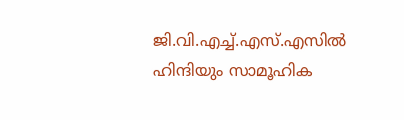ജി.വി.എച്ച്.എസ്.എസിൽ ഹിന്ദിയും സാമൂഹിക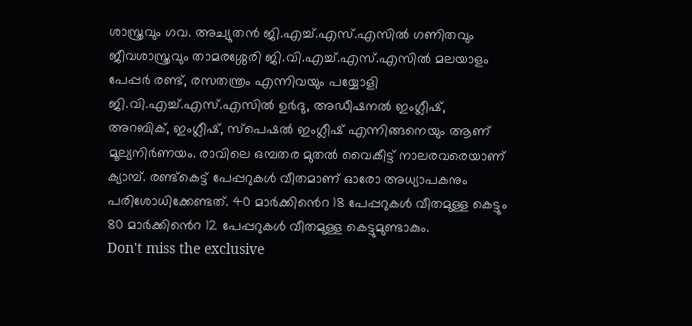ശാസ്ത്രവും ഗവ. അച്യുതൻ ജി.എച്ച്.എസ്.എസിൽ ഗണിതവും ജീവശാസ്ത്രവും താമരശ്ശേരി ജി.വി.എച്ച്.എസ്.എസിൽ മലയാളം പേപ്പർ രണ്ട്, രസതന്ത്രം എന്നിവയും പയ്യോളി ജി.വി.എച്ച്.എസ്.എസിൽ ഉർദു, അഡീഷനൽ ഇംഗ്ലീഷ്, അറബിക്, ഇംഗ്ലീഷ്, സ്പെഷൽ ഇംഗ്ലീഷ് എന്നിങ്ങനെയും ആണ് മൂല്യനിർണയം. രാവിലെ ഒമ്പതര മുതൽ വൈകീട്ട് നാലരവരെയാണ് ക്യാമ്പ്. രണ്ട്കെട്ട് പേപ്പറുകൾ വീതമാണ് ഓരോ അധ്യാപകനും പരിശോധിക്കേണ്ടത്. 40 മാർക്കിൻെറ 18 പേപ്പറുകൾ വീതമുള്ള കെട്ടും 80 മാർക്കിൻെറ 12 പേപ്പറുകൾ വീതമുള്ള കെട്ടുമുണ്ടാകും.
Don't miss the exclusive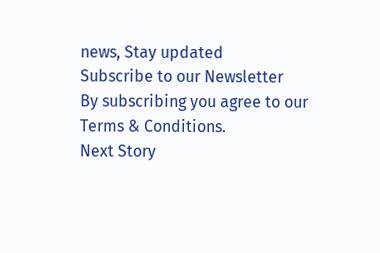news, Stay updated
Subscribe to our Newsletter
By subscribing you agree to our Terms & Conditions.
Next Story